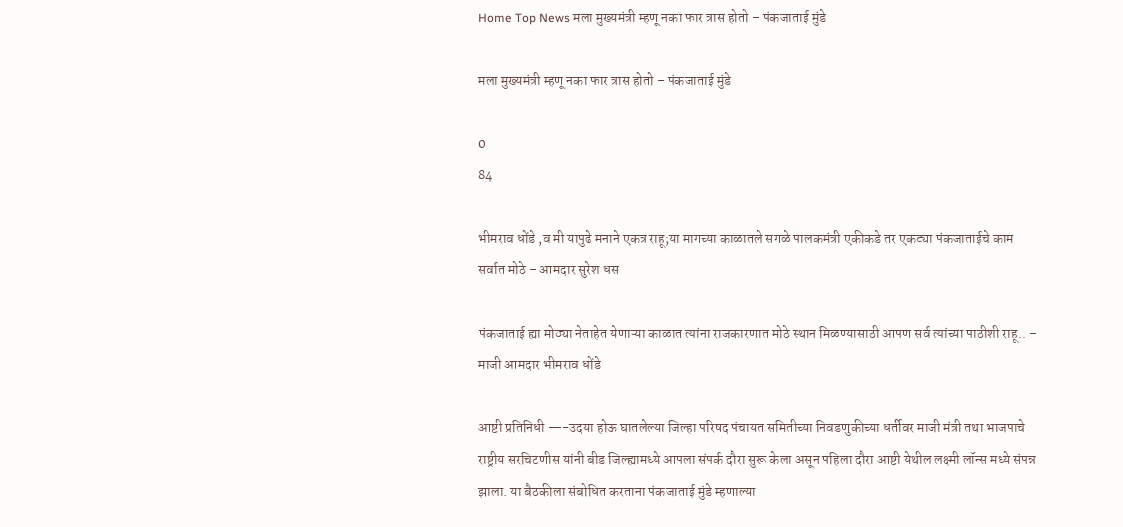Home Top News मला मुख्यमंत्री म्हणू नका फार त्रास होतो – पंकजाताई मुंडे

मला मुख्यमंत्री म्हणू नका फार त्रास होतो – पंकजाताई मुंडे

0
84

भीमराव धोंडे ,व मी यापुढे मनाने एकत्र राहू;या मागच्या काळातले सगळे पालकमंत्री एकीकडे तर एकट्या पंकजाताईचे काम सर्वात मोठे – आमदार सुरेश धस

पंकजाताई ह्या मोठ्या नेताहेत येणाऱ्या काळात त्यांना राजकारणात मोठे स्थान मिळण्यासाठी आपण सर्व त्यांच्या पाठीशी राहू.. – माजी आमदार भीमराव धोंडे

आष्टी प्रतिनिधी —-उदया होऊ घातलेल्या जिल्हा परिषद पंचायत समितीच्या निवडणुकीच्या धर्तीवर माजी मंत्री तथा भाजपाचे राष्ट्रीय सरचिटणीस यांनी बीड जिल्ह्यामध्ये आपला संपर्क दौरा सुरू केला असून पहिला दौरा आष्टी येथील लक्ष्मी लॉन्स मध्ये संपन्न झाला. या बैठकीला संबोधित करताना पंकजाताई मुंडे म्हणाल्या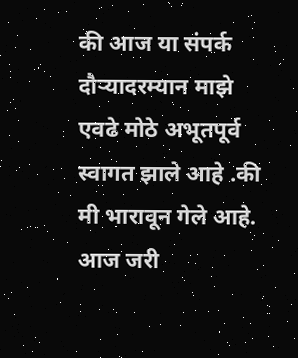की आज या संपर्क दौऱ्यादरम्यान माझे एवढे मोठे अभूतपूर्व स्वागत झाले आहे .की मी भारावून गेले आहे. आज जरी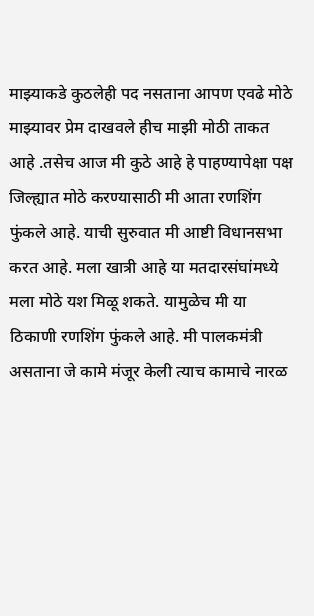माझ्याकडे कुठलेही पद नसताना आपण एवढे मोठे माझ्यावर प्रेम दाखवले हीच माझी मोठी ताकत आहे .तसेच आज मी कुठे आहे हे पाहण्यापेक्षा पक्ष जिल्ह्यात मोठे करण्यासाठी मी आता रणशिंग फुंकले आहे. याची सुरुवात मी आष्टी विधानसभा करत आहे. मला खात्री आहे या मतदारसंघांमध्ये मला मोठे यश मिळू शकते. यामुळेच मी या ठिकाणी रणशिंग फुंकले आहे. मी पालकमंत्री असताना जे कामे मंजूर केली त्याच कामाचे नारळ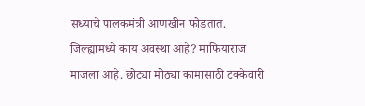सध्याचे पालकमंत्री आणखीन फोडतात. जिल्ह्यामध्ये काय अवस्था आहे? माफियाराज माजला आहे. छोट्या मोठ्या कामासाठी टक्केवारी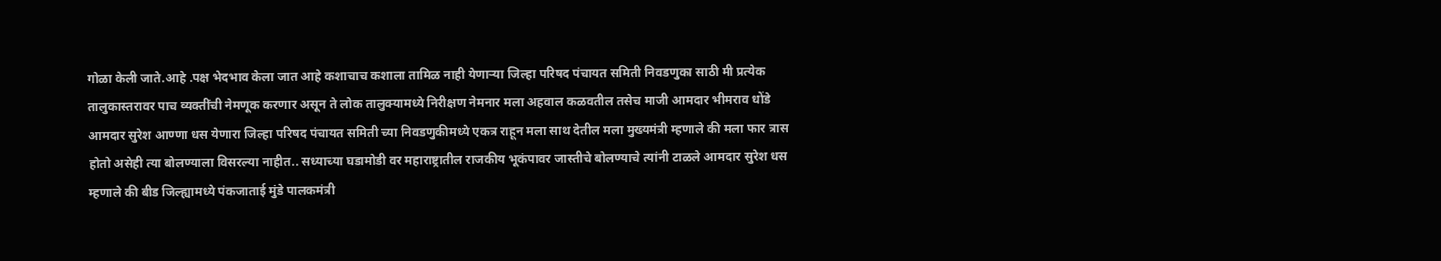गोळा केली जाते.आहे .पक्ष भेदभाव केला जात आहे कशाचाच कशाला तामिळ नाही येणाऱ्या जिल्हा परिषद पंचायत समिती निवडणुका साठी मी प्रत्येक तालुकास्तरावर पाच व्यक्तींची नेमणूक करणार असून ते लोक तालुक्यामध्ये निरीक्षण नेमनार मला अहवाल कळवतील तसेच माजी आमदार भीमराव धोंडे आमदार सुरेश आण्णा धस येणारा जिल्हा परिषद पंचायत समिती च्या निवडणुकीमध्ये एकत्र राहून मला साथ देतील मला मुख्यमंत्री म्हणाले की मला फार त्रास होतो असेही त्या बोलण्याला विसरल्या नाहीत.. सध्याच्या घडामोडी वर महाराष्ट्रातील राजकीय भूकंपावर जास्तीचे बोलण्याचे त्यांनी टाळले आमदार सुरेश धस म्हणाले की बीड जिल्ह्यामध्ये पंकजाताई मुंडे पालकमंत्री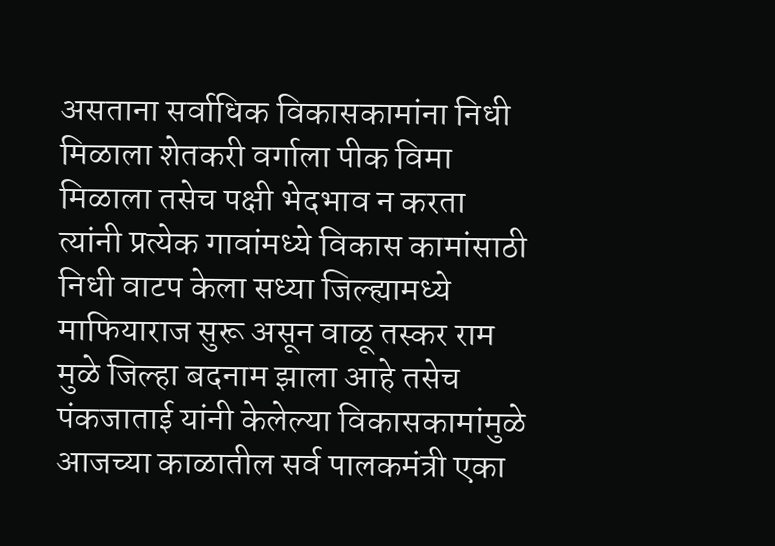असताना सर्वाधिक विकासकामांना निधी मिळाला शेतकरी वर्गाला पीक विमा मिळाला तसेच पक्षी भेदभाव न करता त्यांनी प्रत्येक गावांमध्ये विकास कामांसाठी निधी वाटप केला सध्या जिल्ह्यामध्ये माफियाराज सुरू असून वाळू तस्कर राम मुळे जिल्हा बदनाम झाला आहे तसेच पंकजाताई यांनी केलेल्या विकासकामांमुळे आजच्या काळातील सर्व पालकमंत्री एका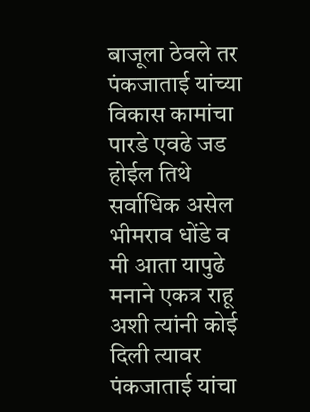बाजूला ठेवले तर पंकजाताई यांच्या विकास कामांचा पारडे एवढे जड होईल तिथे सर्वाधिक असेल भीमराव धोंडे व मी आता यापुढे मनाने एकत्र राहू अशी त्यांनी कोई दिली त्यावर पंकजाताई यांचा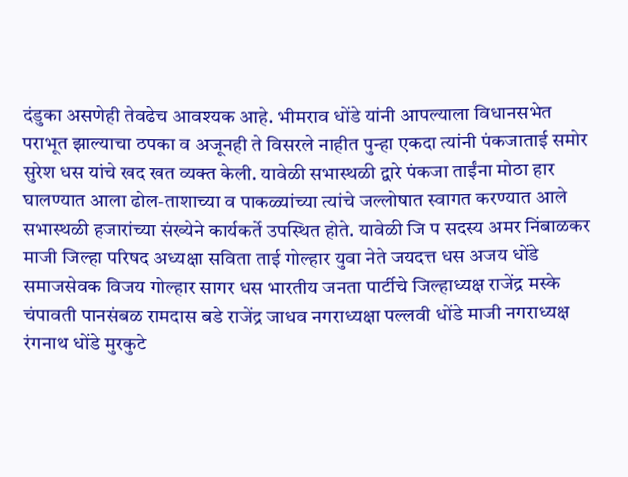दंडुका असणेही तेवढेच आवश्यक आहे. भीमराव धोंडे यांनी आपल्याला विधानसभेत पराभूत झाल्याचा ठपका व अजूनही ते विसरले नाहीत पुन्हा एकदा त्यांनी पंकजाताई समोर सुरेश धस यांचे खद खत व्यक्त केली. यावेळी सभास्थळी द्वारे पंकजा ताईंना मोठा हार घालण्यात आला ढोल-ताशाच्या व पाकळ्यांच्या त्यांचे जल्लोषात स्वागत करण्यात आले सभास्थळी हजारांच्या संख्येने कार्यकर्ते उपस्थित होते. यावेळी जि प सदस्य अमर निंबाळकर माजी जिल्हा परिषद अध्यक्षा सविता ताई गोल्हार युवा नेते जयदत्त धस अजय धोंडे समाजसेवक विजय गोल्हार सागर धस भारतीय जनता पार्टीचे जिल्हाध्यक्ष राजेंद्र मस्के चंपावती पानसंबळ रामदास बडे राजेंद्र जाधव नगराध्यक्षा पल्लवी धोंडे माजी नगराध्यक्ष रंगनाथ धोंडे मुरकुटे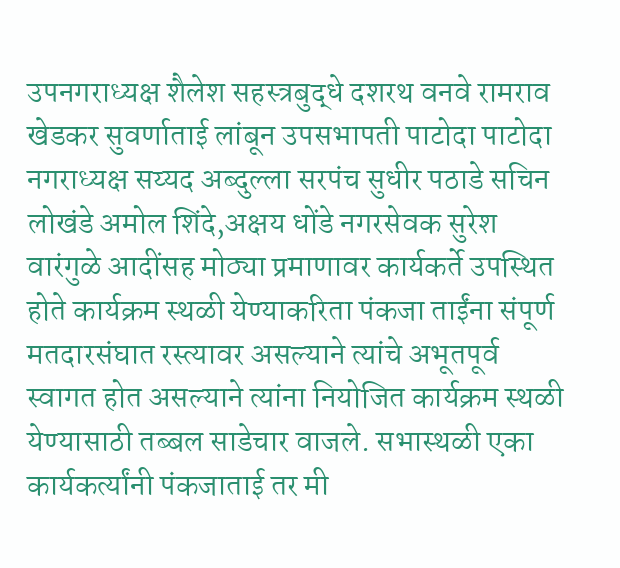उपनगराध्यक्ष शैलेश सहस्त्रबुद्धे दशरथ वनवे रामराव खेडकर सुवर्णाताई लांबून उपसभापती पाटोदा पाटोदा नगराध्यक्ष सय्यद अब्दुल्ला सरपंच सुधीर पठाडे सचिन लोखंडे अमोल शिंदे,अक्षय धोंडे नगरसेवक सुरेश वारंगुळे आदींसह मोठ्या प्रमाणावर कार्यकर्ते उपस्थित होते कार्यक्रम स्थळी येण्याकरिता पंकजा ताईंना संपूर्ण मतदारसंघात रस्त्यावर असल्याने त्यांचे अभूतपूर्व स्वागत होत असल्याने त्यांना नियोजित कार्यक्रम स्थळी येण्यासाठी तब्बल साडेचार वाजले. सभास्थळी एका कार्यकर्त्यांनी पंकजाताई तर मी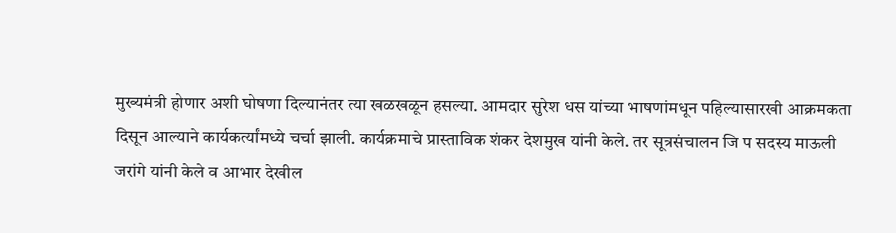मुख्यमंत्री होणार अशी घोषणा दिल्यानंतर त्या खळखळून हसल्या. आमदार सुरेश धस यांच्या भाषणांमधून पहिल्यासारखी आक्रमकता दिसून आल्याने कार्यकर्त्यांमध्ये चर्चा झाली. कार्यक्रमाचे प्रास्ताविक शंकर देशमुख यांनी केले. तर सूत्रसंचालन जि प सदस्य माऊली जरांगे यांनी केले व आभार देखील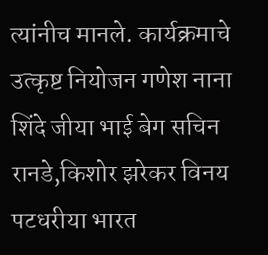त्यांनीच मानले‌. कार्यक्रमाचे उत्कृष्ट नियोजन गणेश नाना शिंदे जीया भाई बेग सचिन रानडे,किशोर झरेकर विनय पटधरीया भारत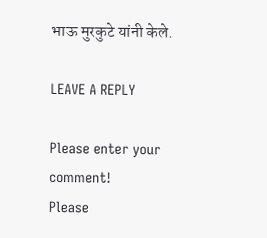भाऊ मुरकुटे यांनी केले.

LEAVE A REPLY

Please enter your comment!
Please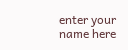enter your name here